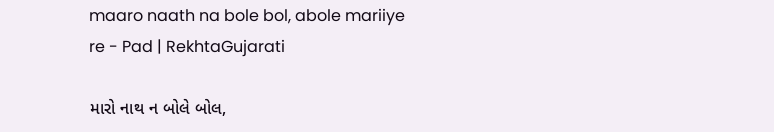maaro naath na bole bol, abole mariiye re - Pad | RekhtaGujarati

મારો નાથ ન બોલે બોલ,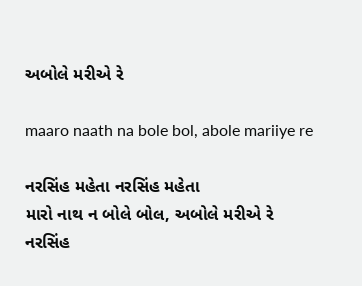અબોલે મરીએ રે

maaro naath na bole bol, abole mariiye re

નરસિંહ મહેતા નરસિંહ મહેતા
મારો નાથ ન બોલે બોલ, અબોલે મરીએ રે
નરસિંહ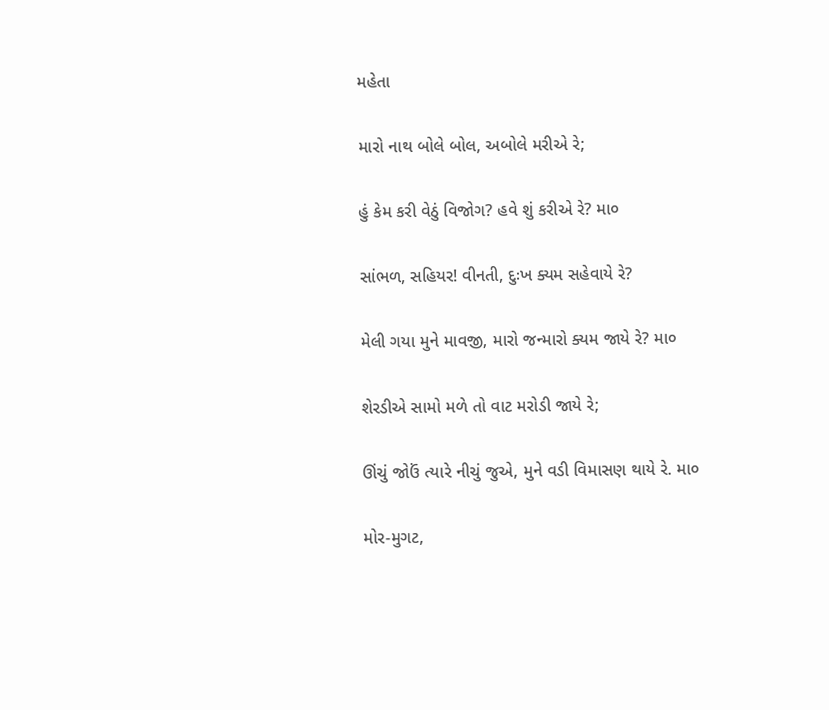મહેતા

મારો નાથ બોલે બોલ, અબોલે મરીએ રે;

હું કેમ કરી વેઠું વિજોગ? હવે શું કરીએ રે? મા૦

સાંભળ, સહિયર! વીનતી, દુઃખ ક્યમ સહેવાયે રે?

મેલી ગયા મુને માવજી, મારો જન્મારો ક્યમ જાયે રે? મા૦

શેરડીએ સામો મળે તો વાટ મરોડી જાયે રે;

ઊંચું જોઉં ત્યારે નીચું જુએ, મુને વડી વિમાસણ થાયે રે. મા૦

મોર-મુગટ,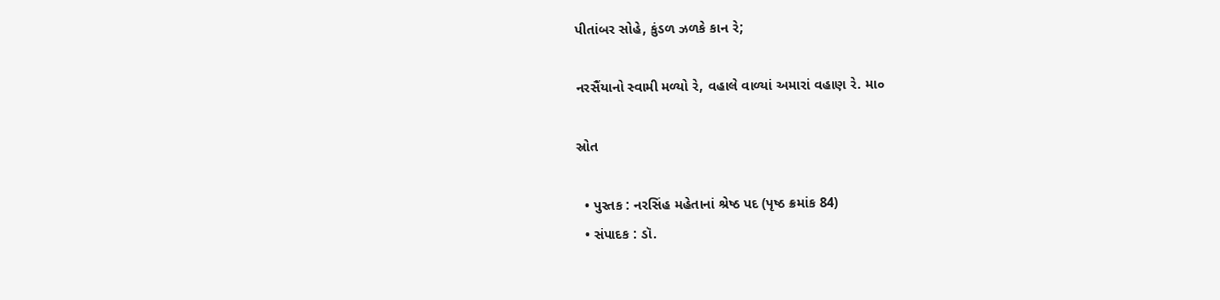પીતાંબર સોહે, કુંડળ ઝળકે કાન રે;

નરસૈંયાનો સ્વામી મળ્યો રે, વહાલે વાળ્યાં અમારાં વહાણ રે. મા૦

સ્રોત

  • પુસ્તક : નરસિંહ મહેતાનાં શ્રેષ્ઠ પદ (પૃષ્ઠ ક્રમાંક 84)
  • સંપાદક : ડૉ.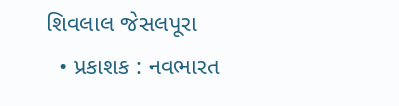શિવલાલ જેસલપૂરા
  • પ્રકાશક : નવભારત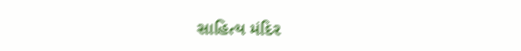સાહિત્ય મંદિર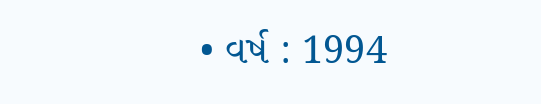• વર્ષ : 1994